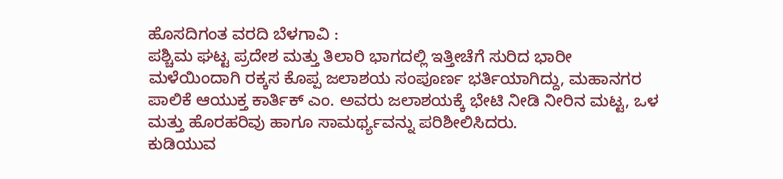ಹೊಸದಿಗಂತ ವರದಿ ಬೆಳಗಾವಿ :
ಪಶ್ಚಿಮ ಘಟ್ಟ ಪ್ರದೇಶ ಮತ್ತು ತಿಲಾರಿ ಭಾಗದಲ್ಲಿ ಇತ್ತೀಚೆಗೆ ಸುರಿದ ಭಾರೀ ಮಳೆಯಿಂದಾಗಿ ರಕ್ಕಸ ಕೊಪ್ಪ ಜಲಾಶಯ ಸಂಪೂರ್ಣ ಭರ್ತಿಯಾಗಿದ್ದು, ಮಹಾನಗರ ಪಾಲಿಕೆ ಆಯುಕ್ತ ಕಾರ್ತಿಕ್ ಎಂ. ಅವರು ಜಲಾಶಯಕ್ಕೆ ಭೇಟಿ ನೀಡಿ ನೀರಿನ ಮಟ್ಟ, ಒಳ ಮತ್ತು ಹೊರಹರಿವು ಹಾಗೂ ಸಾಮರ್ಥ್ಯವನ್ನು ಪರಿಶೀಲಿಸಿದರು.
ಕುಡಿಯುವ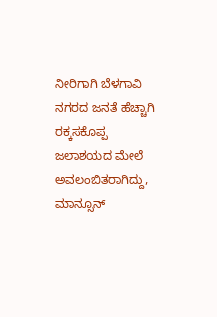ನೀರಿಗಾಗಿ ಬೆಳಗಾವಿ ನಗರದ ಜನತೆ ಹೆಚ್ಚಾಗಿ ರಕ್ಕಸಕೊಪ್ಪ ಜಲಾಶಯದ ಮೇಲೆ ಅವಲಂಬಿತರಾಗಿದ್ದು, ಮಾನ್ಸೂನ್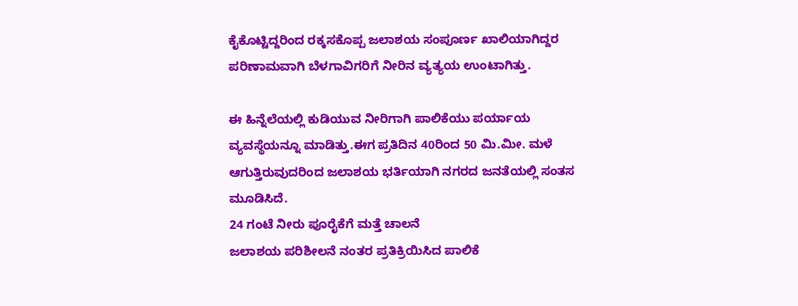ಕೈಕೊಟ್ಟಿದ್ದರಿಂದ ರಕ್ಕಸಕೊಪ್ಪ ಜಲಾಶಯ ಸಂಪೂರ್ಣ ಖಾಲಿಯಾಗಿದ್ದರ ಪರಿಣಾಮವಾಗಿ ಬೆಳಗಾವಿಗರಿಗೆ ನೀರಿನ ವ್ಯತ್ಯಯ ಉಂಟಾಗಿತ್ತು.

ಈ ಹಿನ್ನೆಲೆಯಲ್ಲಿ ಕುಡಿಯುವ ನೀರಿಗಾಗಿ ಪಾಲಿಕೆಯು ಪರ್ಯಾಯ ವ್ಯವಸ್ಥೆಯನ್ನೂ ಮಾಡಿತ್ತು.ಈಗ ಪ್ರತಿದಿನ 40ರಿಂದ 50 ಮಿ.ಮೀ. ಮಳೆ ಆಗುತ್ತಿರುವುದರಿಂದ ಜಲಾಶಯ ಭರ್ತಿಯಾಗಿ ನಗರದ ಜನತೆಯಲ್ಲಿ ಸಂತಸ ಮೂಡಿಸಿದೆ.
24 ಗಂಟೆ ನೀರು ಪೂರೈಕೆಗೆ ಮತ್ತೆ ಚಾಲನೆ
ಜಲಾಶಯ ಪರಿಶೀಲನೆ ನಂತರ ಪ್ರತಿಕ್ರಿಯಿಸಿದ ಪಾಲಿಕೆ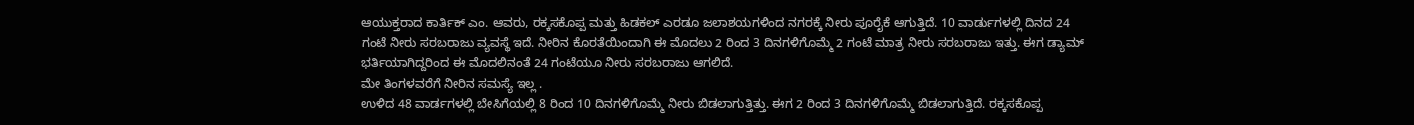ಆಯುಕ್ತರಾದ ಕಾರ್ತಿಕ್ ಎಂ. ಆವರು, ರಕ್ಕಸಕೊಪ್ಪ ಮತ್ತು ಹಿಡಕಲ್ ಎರಡೂ ಜಲಾಶಯಗಳಿಂದ ನಗರಕ್ಕೆ ನೀರು ಪೂರೈಕೆ ಆಗುತ್ತಿದೆ. 10 ವಾರ್ಡುಗಳಲ್ಲಿ ದಿನದ 24 ಗಂಟೆ ನೀರು ಸರಬರಾಜು ವ್ಯವಸ್ಥೆ ಇದೆ. ನೀರಿನ ಕೊರತೆಯಿಂದಾಗಿ ಈ ಮೊದಲು 2 ರಿಂದ 3 ದಿನಗಳಿಗೊಮ್ಮೆ 2 ಗಂಟೆ ಮಾತ್ರ ನೀರು ಸರಬರಾಜು ಇತ್ತು. ಈಗ ಡ್ಯಾಮ್ ಭರ್ತಿಯಾಗಿದ್ದರಿಂದ ಈ ಮೊದಲಿನಂತೆ 24 ಗಂಟೆಯೂ ನೀರು ಸರಬರಾಜು ಆಗಲಿದೆ.
ಮೇ ತಿಂಗಳವರೆಗೆ ನೀರಿನ ಸಮಸ್ಯೆ ಇಲ್ಲ .
ಉಳಿದ 48 ವಾರ್ಡಗಳಲ್ಲಿ ಬೇಸಿಗೆಯಲ್ಲಿ 8 ರಿಂದ 10 ದಿನಗಳಿಗೊಮ್ಮೆ ನೀರು ಬಿಡಲಾಗುತ್ತಿತ್ತು. ಈಗ 2 ರಿಂದ 3 ದಿನಗಳಿಗೊಮ್ಮೆ ಬಿಡಲಾಗುತ್ತಿದೆ. ರಕ್ಕಸಕೊಪ್ಪ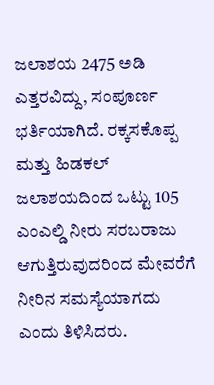ಜಲಾಶಯ 2475 ಅಡಿ ಎತ್ತರವಿದ್ದು, ಸಂಪೂರ್ಣ ಭರ್ತಿಯಾಗಿದೆ. ರಕ್ಕಸಕೊಪ್ಪ ಮತ್ತು ಹಿಡಕಲ್ ಜಲಾಶಯದಿಂದ ಒಟ್ಟು 105 ಎಂಎಲ್ಡಿ ನೀರು ಸರಬರಾಜು ಆಗುತ್ತಿರುವುದರಿಂದ ಮೇವರೆಗೆ ನೀರಿನ ಸಮಸ್ಯೆಯಾಗದು ಎಂದು ತಿಳಿಸಿದರು.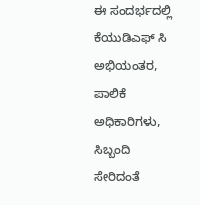ಈ ಸಂದರ್ಭದಲ್ಲಿ ಕೆಯುಡಿಎಫ್ ಸಿ ಅಭಿಯಂತರ, ಪಾಲಿಕೆ ಅಧಿಕಾರಿಗಳು, ಸಿಬ್ಬಂದಿ ಸೇರಿದಂತೆ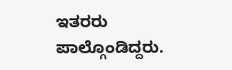ಇತರರು ಪಾಲ್ಗೊಂಡಿದ್ದರು.